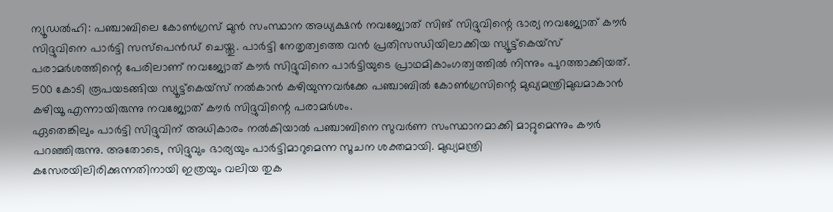ന്യൂഡൽഹി: പഞ്ചാബിലെ കോൺഗ്രസ് മുൻ സംസ്ഥാന അധ്യക്ഷൻ നവജ്യോത് സിങ് സിദ്ദുവിന്റെ ഭാര്യ നവജ്യോത് കൗർ സിദ്ദുവിനെ പാർട്ടി സസ്പെൻഡ് ചെയ്തു. പാർട്ടി നേതൃത്വത്തെ വൻ പ്രതിസന്ധിയിലാക്കിയ സ്യൂട്ട്കെയ്സ് പരാമർശത്തിന്റെ പേരിലാണ് നവജ്യോത് കൗർ സിദ്ദുവിനെ പാർട്ടിയുടെ പ്രാഥമികാംഗത്വത്തിൽ നിന്നും പുറത്താക്കിയത്. 500 കോടി രൂപയടങ്ങിയ സ്യൂട്ട്കെയ്സ് നൽകാൻ കഴിയുന്നവർക്കേ പഞ്ചാബിൽ കോൺഗ്രസിന്റെ മുഖ്യമന്ത്രിമുഖമാകാൻ കഴിയൂ എന്നായിരുന്നു നവജ്യോത് കൗർ സിദ്ദുവിന്റെ പരാമർശം.
ഏതെങ്കിലും പാർട്ടി സിദ്ദുവിന് അധികാരം നൽകിയാൽ പഞ്ചാബിനെ സുവർണ സംസ്ഥാനമാക്കി മാറ്റുമെന്നും കൗർ പറഞ്ഞിരുന്നു. അതോടെ, സിദ്ദുവും ഭാര്യയും പാർട്ടിമാറുമെന്ന സൂചന ശക്തമായി. മുഖ്യമന്ത്രി കസേരയിലിരിക്കുന്നതിനായി ഇത്രയും വലിയ തുക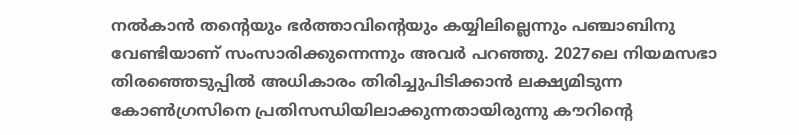നൽകാൻ തന്റെയും ഭർത്താവിന്റെയും കയ്യിലില്ലെന്നും പഞ്ചാബിനു വേണ്ടിയാണ് സംസാരിക്കുന്നെന്നും അവർ പറഞ്ഞു. 2027ലെ നിയമസഭാ തിരഞ്ഞെടുപ്പിൽ അധികാരം തിരിച്ചുപിടിക്കാൻ ലക്ഷ്യമിടുന്ന കോൺഗ്രസിനെ പ്രതിസന്ധിയിലാക്കുന്നതായിരുന്നു കൗറിന്റെ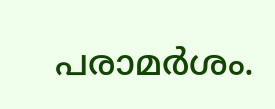പരാമർശം.